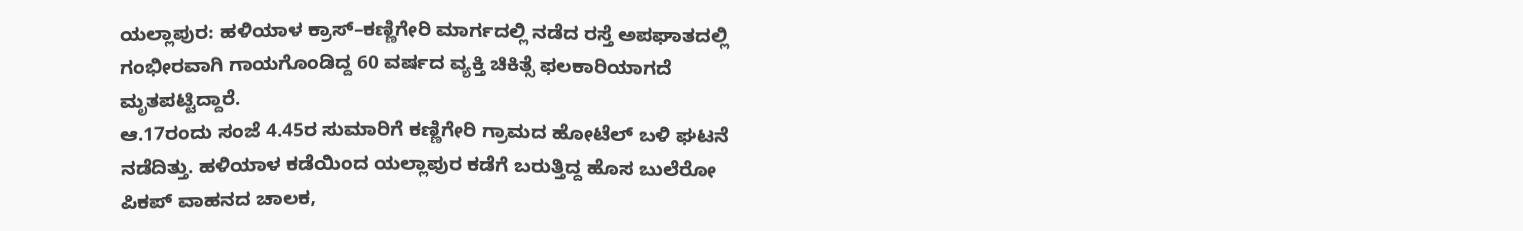ಯಲ್ಲಾಪುರ: ಹಳಿಯಾಳ ಕ್ರಾಸ್–ಕಣ್ಣಿಗೇರಿ ಮಾರ್ಗದಲ್ಲಿ ನಡೆದ ರಸ್ತೆ ಅಪಘಾತದಲ್ಲಿ ಗಂಭೀರವಾಗಿ ಗಾಯಗೊಂಡಿದ್ದ 60 ವರ್ಷದ ವ್ಯಕ್ತಿ ಚಿಕಿತ್ಸೆ ಫಲಕಾರಿಯಾಗದೆ ಮೃತಪಟ್ಟಿದ್ದಾರೆ.
ಆ.17ರಂದು ಸಂಜೆ 4.45ರ ಸುಮಾರಿಗೆ ಕಣ್ಣಿಗೇರಿ ಗ್ರಾಮದ ಹೋಟೆಲ್ ಬಳಿ ಘಟನೆ ನಡೆದಿತ್ತು. ಹಳಿಯಾಳ ಕಡೆಯಿಂದ ಯಲ್ಲಾಪುರ ಕಡೆಗೆ ಬರುತ್ತಿದ್ದ ಹೊಸ ಬುಲೆರೋ ಪಿಕಪ್ ವಾಹನದ ಚಾಲಕ,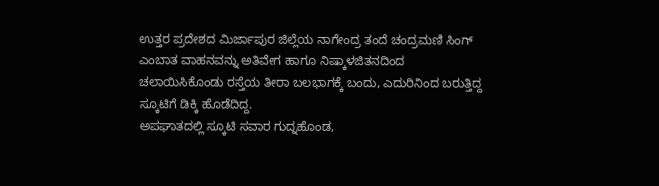ಉತ್ತರ ಪ್ರದೇಶದ ಮಿರ್ಜಾಪುರ ಜಿಲ್ಲೆಯ ನಾಗೇಂದ್ರ ತಂದೆ ಚಂದ್ರಮಣಿ ಸಿಂಗ್ ಎಂಬಾತ ವಾಹನವನ್ನು ಅತಿವೇಗ ಹಾಗೂ ನಿಷ್ಕಾಳಜಿತನದಿಂದ ಚಲಾಯಿಸಿಕೊಂಡು ರಸ್ತೆಯ ತೀರಾ ಬಲಭಾಗಕ್ಕೆ ಬಂದು, ಎದುರಿನಿಂದ ಬರುತ್ತಿದ್ದ ಸ್ಕೂಟಿಗೆ ಡಿಕ್ಕಿ ಹೊಡೆದಿದ್ದ.
ಅಪಘಾತದಲ್ಲಿ ಸ್ಕೂಟಿ ಸವಾರ ಗುದ್ನಹೊಂಡ,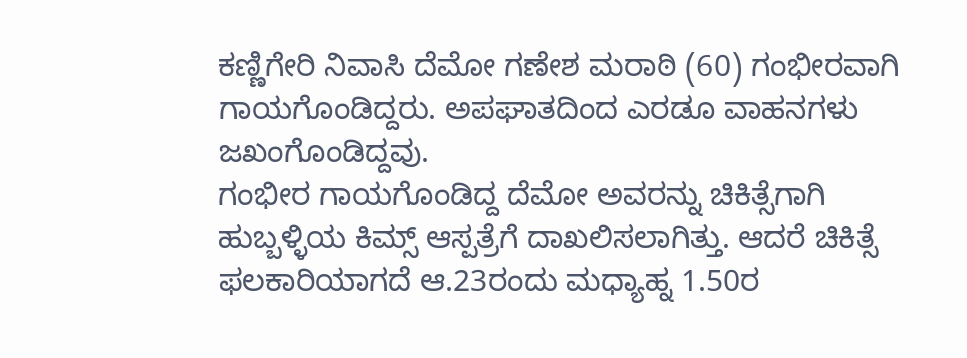ಕಣ್ಣಿಗೇರಿ ನಿವಾಸಿ ದೆಮೋ ಗಣೇಶ ಮರಾಠಿ (60) ಗಂಭೀರವಾಗಿ ಗಾಯಗೊಂಡಿದ್ದರು. ಅಪಘಾತದಿಂದ ಎರಡೂ ವಾಹನಗಳು ಜಖಂಗೊಂಡಿದ್ದವು.
ಗಂಭೀರ ಗಾಯಗೊಂಡಿದ್ದ ದೆಮೋ ಅವರನ್ನು ಚಿಕಿತ್ಸೆಗಾಗಿ ಹುಬ್ಬಳ್ಳಿಯ ಕಿಮ್ಸ್ ಆಸ್ಪತ್ರೆಗೆ ದಾಖಲಿಸಲಾಗಿತ್ತು. ಆದರೆ ಚಿಕಿತ್ಸೆ ಫಲಕಾರಿಯಾಗದೆ ಆ.23ರಂದು ಮಧ್ಯಾಹ್ನ 1.50ರ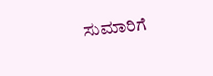ಸುಮಾರಿಗೆ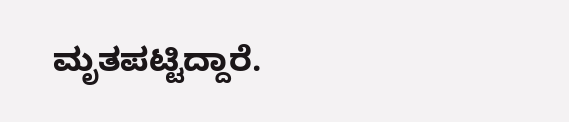ಮೃತಪಟ್ಟಿದ್ದಾರೆ.